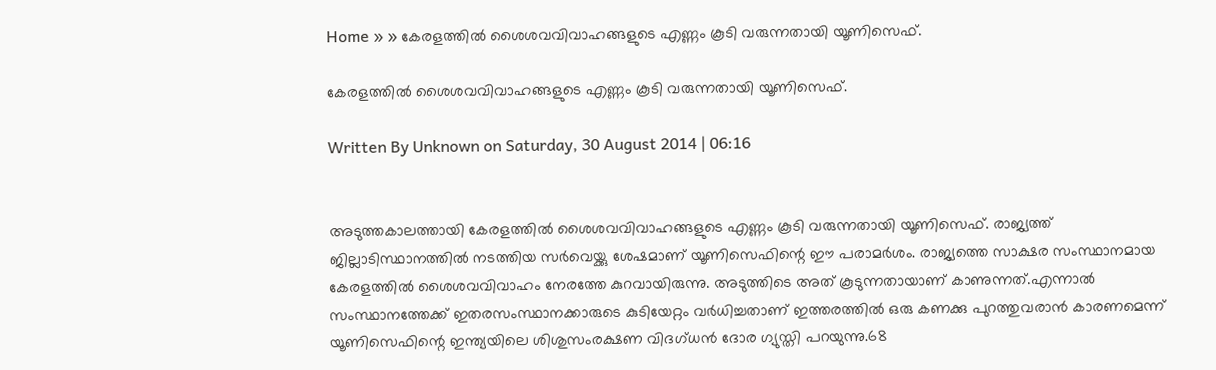Home » » കേരളത്തില്‍ ശൈശവവിവാഹങ്ങളുടെ എണ്ണം കൂടി വരുന്നതായി യൂണിസെഫ്.

കേരളത്തില്‍ ശൈശവവിവാഹങ്ങളുടെ എണ്ണം കൂടി വരുന്നതായി യൂണിസെഫ്.

Written By Unknown on Saturday, 30 August 2014 | 06:16


അടുത്തകാലത്തായി കേരളത്തില്‍ ശൈശവവിവാഹങ്ങളുടെ എണ്ണം കൂടി വരുന്നതായി യൂണിസെഫ്. രാജ്യത്ത് ജില്ലാടിസ്ഥാനത്തില്‍ നടത്തിയ സര്‍വെയ്ക്കു ശേഷമാണ് യൂണിസെഫിന്റെ ഈ പരാമര്‍ശം. രാജ്യത്തെ സാക്ഷര സംസ്ഥാനമായ കേരളത്തില്‍ ശൈശവവിവാഹം നേരത്തേ കുറവായിരുന്നു. അടുത്തിടെ അത് കൂടുന്നതായാണ് കാണുന്നത്.എന്നാല്‍ സംസ്ഥാനത്തേക്ക് ഇതരസംസ്ഥാനക്കാരുടെ കുടിയേറ്റം വര്‍ധിച്ചതാണ് ഇത്തരത്തില്‍ ഒരു കണക്കു പുറത്തുവരാന്‍ കാരണമെന്ന് യൂണിസെഫിന്റെ ഇന്ത്യയിലെ ശിശുസംരക്ഷണ വിദഗ്ധന്‍ ദോര ഗ്യുസ്തി പറയുന്നു.68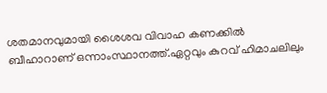ശതമാനവുമായി ശൈശവ വിവാഹ കണക്കില്‍ ബീഹാറാണ് ഒന്നാംസ്ഥാനത്ത്.ഏറ്റവും കുറവ് ഹിമാചലിലും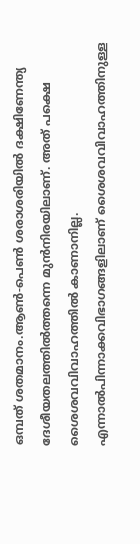ഒമ്പത് ശതമാനം.ആണ്‍-പെണ്‍ ശരാശരിയില്‍ ദക്ഷിണേന്ത്യ ദേശീയതലത്തില്‍ത്തന്നെ മുന്‍നിരയിലാണ്. അത് പക്ഷെ ശൈശവവിവാഹത്തില്‍ കാണാനില്ല.
എന്നാല്‍പിന്നാക്കവിഭാഗങ്ങളിലാണ് ശൈശവവിവാഹത്തിനുള്ള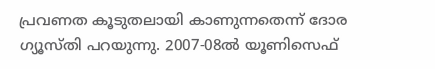പ്രവണത കൂടുതലായി കാണുന്നതെന്ന് ദോര ഗ്യൂസ്തി പറയുന്നു. 2007-08ല്‍ യൂണിസെഫ്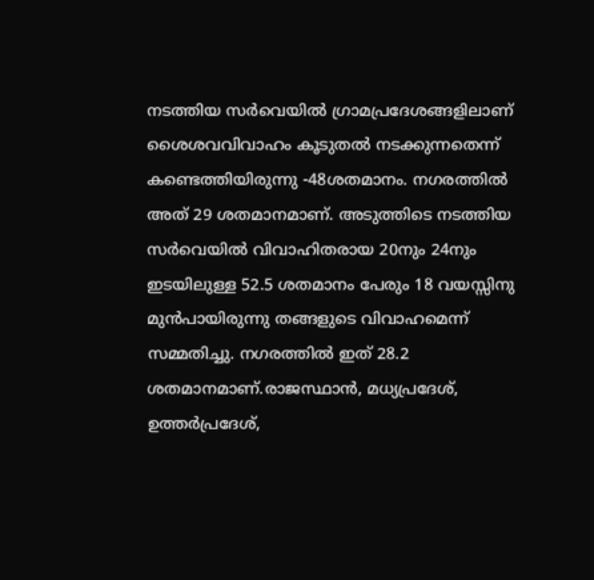നടത്തിയ സര്‍വെയില്‍ ഗ്രാമപ്രദേശങ്ങളിലാണ് ശൈശവവിവാഹം കൂടുതല്‍ നടക്കുന്നതെന്ന് കണ്ടെത്തിയിരുന്നു -48ശതമാനം. നഗരത്തില്‍ അത് 29 ശതമാനമാണ്. അടുത്തിടെ നടത്തിയ സര്‍വെയില്‍ വിവാഹിതരായ 20നും 24നും ഇടയിലുള്ള 52.5 ശതമാനം പേരും 18 വയസ്സിനു മുന്‍പായിരുന്നു തങ്ങളുടെ വിവാഹമെന്ന് സമ്മതിച്ചു. നഗരത്തില്‍ ഇത് 28.2 ശതമാനമാണ്.രാജസ്ഥാന്‍, മധ്യപ്രദേശ്, ഉത്തര്‍പ്രദേശ്,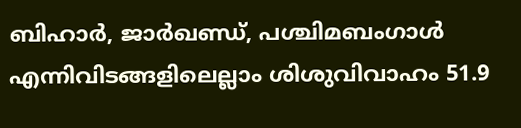ബിഹാര്‍, ജാര്‍ഖണ്ഡ്, പശ്ചിമബംഗാള്‍ എന്നിവിടങ്ങളിലെല്ലാം ശിശുവിവാഹം 51.9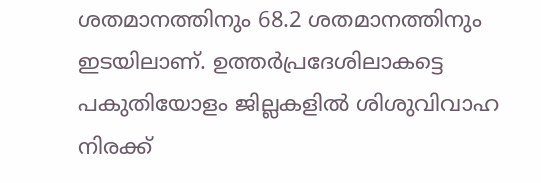ശതമാനത്തിനും 68.2 ശതമാനത്തിനും ഇടയിലാണ്. ഉത്തര്‍പ്രദേശിലാകട്ടെ പകുതിയോളം ജില്ലകളില്‍ ശിശുവിവാഹ നിരക്ക്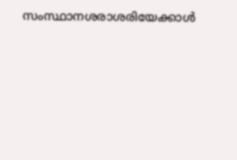സംസ്ഥാനശരാശരിയേക്കാള്‍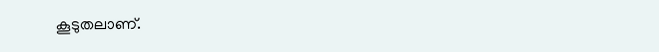കൂടുതലാണ്.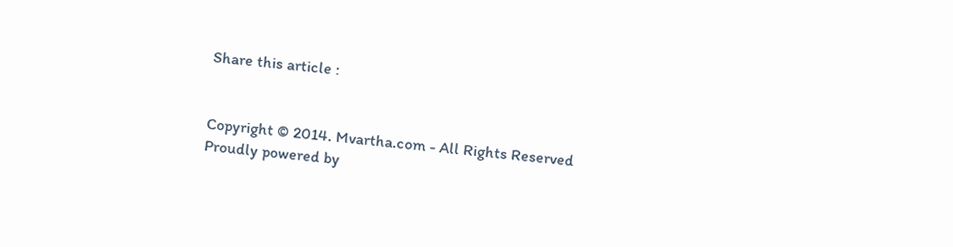Share this article :


Copyright © 2014. Mvartha.com - All Rights Reserved
Proudly powered by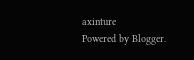axinture
Powered by Blogger.